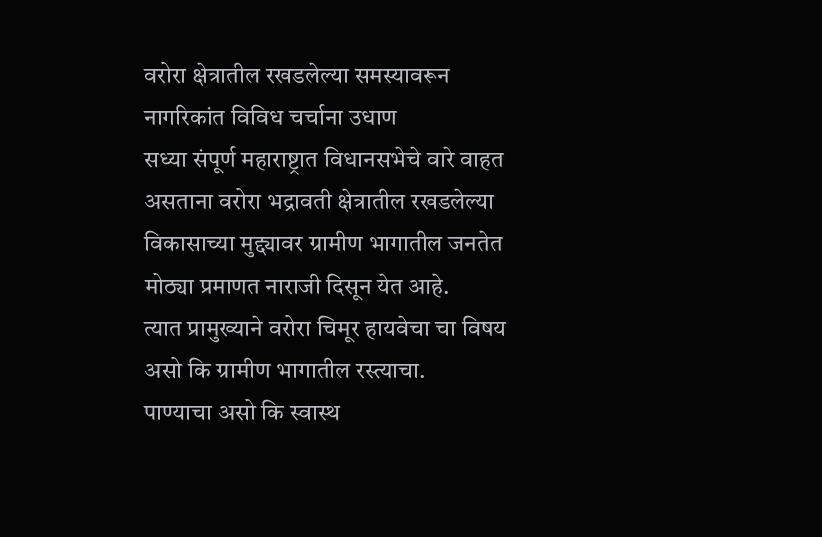वरोरा क्षेत्रातील रखडलेल्या समस्यावरून नागरिकांत विविध चर्चाना उधाण
सध्या संपूर्ण महाराष्ट्रात विधानसभेचे वारे वाहत असताना वरोरा भद्रावती क्षेत्रातील रखडलेल्या विकासाच्या मुद्द्यावर ग्रामीण भागातील जनतेत मोठ्या प्रमाणत नाराजी दिसून येत आहे.
त्यात प्रामुख्याने वरोरा चिमूर हायवेचा चा विषय असो कि ग्रामीण भागातील रस्त्याचा.
पाण्याचा असो कि स्वास्थ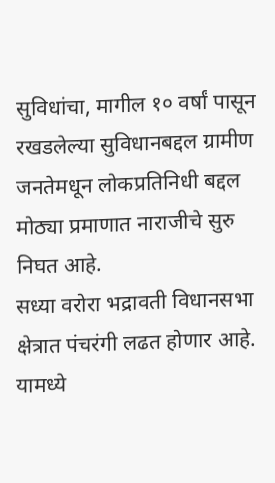सुविधांचा, मागील १० वर्षां पासून रखडलेल्या सुविधानबद्दल ग्रामीण जनतेमधून लोकप्रतिनिधी बद्दल मोठ्या प्रमाणात नाराजीचे सुरु निघत आहे.
सध्या वरोरा भद्रावती विधानसभा क्षेत्रात पंचरंगी लढत होणार आहे. यामध्ये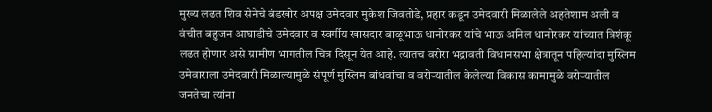मुख्य लढत शिव सेनेचे बंडखोर अपक्ष उमेदवार मुकेश जिवतोडे, प्रहार कडून उमेदवारी मिळालेले अहतेशाम अली व वंचीत बहुजन आघाडीचे उमेदवार व स्वर्गीय खासदार बाळूभाऊ धानोरकर यांचे भाऊ अनिल धानोरकर यांच्यात त्रिशंकू लढत होणार असे ग्रामीण भागतील चित्र दिसून येत आहे. त्यातच वरोरा भद्रावती विधानसभा क्षेत्रातून पहिल्यांदा मुस्लिम उमेवाराला उमेदवारी मिळाल्यामुळे संपूर्ण मुस्लिम बांधवांचा व वरोऱ्यातील केलेल्या विकास कामामुळे वरोऱ्यातील जनतेचा त्यांना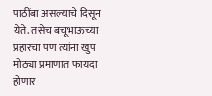पाठींबा असल्याचे दिसून येते. तसेच बचूभाऊच्या प्रहारचा पण त्यांना खुप मोठ्या प्रमाणात फायदा होणार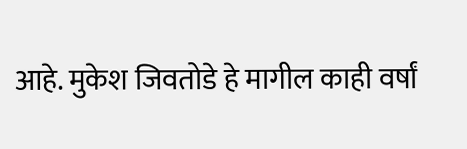आहे. मुकेश जिवतोडे हे मागील काही वर्षां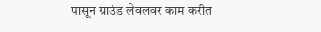पासून ग्राउंड लेवलवर काम करीत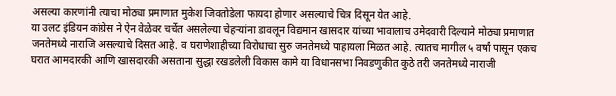असल्या कारणांनी त्याचा मोठ्या प्रमाणात मुकेश जिवतोडेला फायदा होणार असल्याचे चित्र दिसून येत आहे.
या उलट इंडियन कांग्रेस ने ऐन वेळेवर चर्चेत असलेल्या चेहऱ्यांना डावलून विद्यमान खासदार यांच्या भावालाच उमेदवारी दिल्याने मोठ्या प्रमाणात जनतेमध्ये नाराजि असल्याचे दिसत आहे. व घराणेशाहीच्या विरोधाचा सुरु जनतेमध्ये पाहायला मिळत आहे. त्यातच मागील ५ वर्षां पासून एकच घरात आमदारकी आणि खासदारकी असताना सुद्धा रखडलेली विकास कामे या विधानसभा निवडणुकीत कुठे तरी जनतेमध्ये नाराजी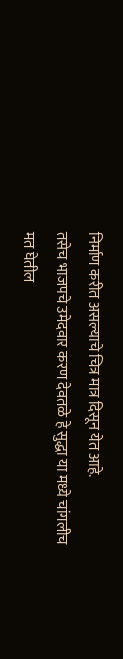निर्माण करीत असल्याचे चित्र मात्र दिसून येत आहे.
तसेच भाजपचे उमेदवार करण देवतळे हे सुद्धा या मध्ये चांगलीच मत घेतील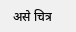असे चित्र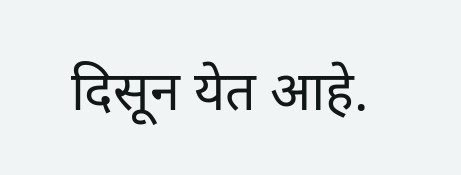दिसून येत आहे.